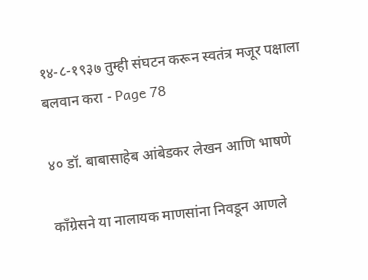१४-८-१९३७ तुम्ही संघटन करून स्वतंत्र मजूर पक्षाला बलवान करा - Page 78

४० डॉ. बाबासाहेब आंबेडकर लेखन आणि भाषणे

काँग्रेसने या नालायक माणसांना निवडून आणले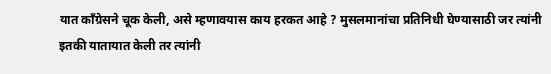यात काँग्रेसने चूक केली, असे म्हणावयास काय हरकत आहे ? मुसलमानांचा प्रतिनिधी घेण्यासाठी जर त्यांनी इतकी यातायात केली तर त्यांनी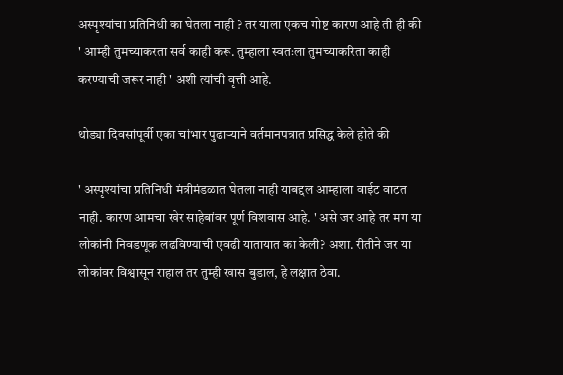अस्पृश्यांचा प्रतिनिधी का घेतला नाही ? तर याला एकच गोष्ट कारण आहे ती ही की ' आम्ही तुमच्याकरता सर्व काही करू. तुम्हाला स्वतःला तुमच्याकरिता काही करण्याची जरूर नाही ' अशी त्यांची वृत्ती आहे.

थोड्या दिवसांपूर्वी एका चांभार पुढाऱ्याने वर्तमानपत्रात प्रसिद्ध केले होते की

' अस्पृश्यांचा प्रतिनिधी मंत्रीमंडळात घेतला नाही याबद्दल आम्हाला वाईट वाटत नाही. कारण आमचा खेर साहेबांवर पूर्ण विशवास आहे. ' असे जर आहे तर मग या लोकांनी निवडणूक लढविण्याची एवढी यातायात का केली? अशा. रीतीने जर या लोकांवर विश्वासून राहाल तर तुम्ही खास बुडाल, हे लक्षात ठेवा.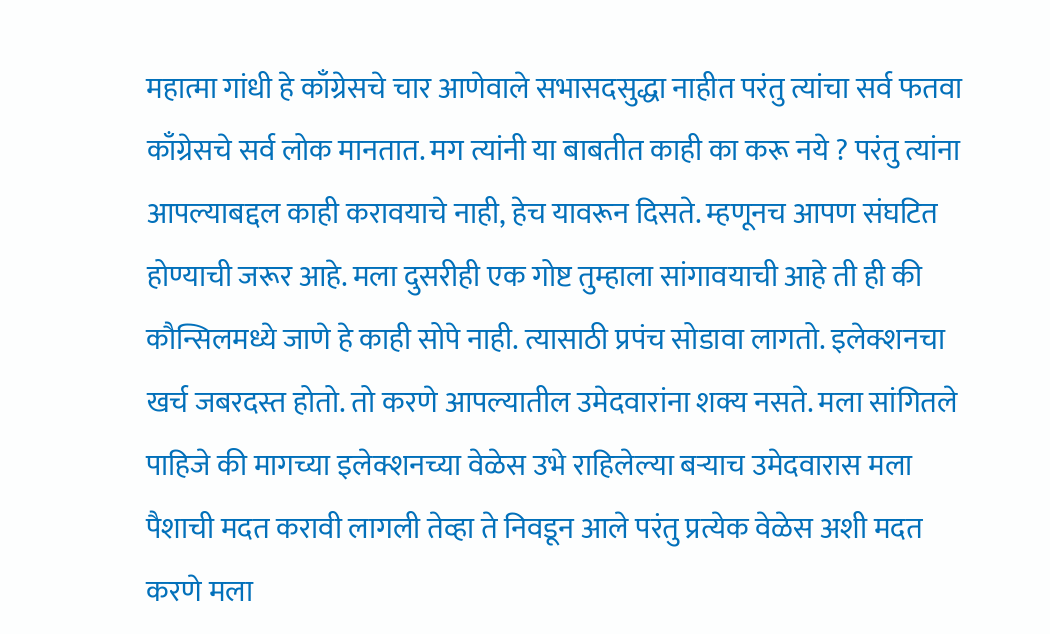महात्मा गांधी हे काँग्रेसचे चार आणेवाले सभासदसुद्धा नाहीत परंतु त्यांचा सर्व फतवा काँग्रेसचे सर्व लोक मानतात. मग त्यांनी या बाबतीत काही का करू नये ? परंतु त्यांना आपल्याबद्दल काही करावयाचे नाही, हेच यावरून दिसते. म्हणूनच आपण संघटित होण्याची जरूर आहे. मला दुसरीही एक गोष्ट तुम्हाला सांगावयाची आहे ती ही की कौन्सिलमध्ये जाणे हे काही सोपे नाही. त्यासाठी प्रपंच सोडावा लागतो. इलेक्शनचा खर्च जबरदस्त होतो. तो करणे आपल्यातील उमेदवारांना शक्य नसते. मला सांगितले पाहिजे की मागच्या इलेक्शनच्या वेळेस उभे राहिलेल्या बऱ्याच उमेदवारास मला पैशाची मदत करावी लागली तेव्हा ते निवडून आले परंतु प्रत्येक वेळेस अशी मदत करणे मला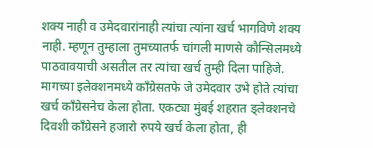शक्य नाही व उमेदवारांनाही त्यांचा त्यांना खर्च भागविणे शक्य नाही. म्हणून तुम्हाला तुमच्यातर्फ चांगली माणसे कौन्सिलमध्ये पाठवावयाची असतील तर त्यांचा खर्च तुम्ही दिला पाहिजे. मागच्या इलेक्शनमध्ये काँग्रेसतफे जे उमेदवार उभे होते त्यांचा खर्च काँग्रेसनेच केला होता. एकट्या मुंबई शहरात ड्लेक्शनचे दिवशी काँग्रेसने हजारो रुपये खर्च केला होता, ही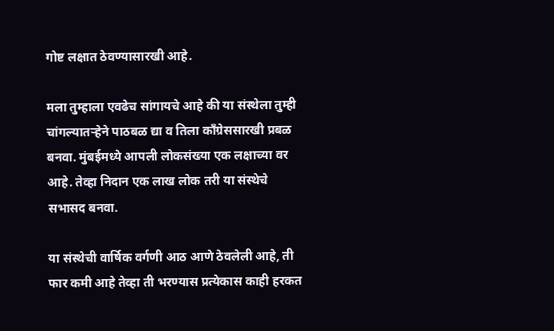गोष्ट लक्षात ठेवण्यासारखी आहे.

मला तुम्हाला एवढेच सांगायचे आहे की या संस्थेला तुम्ही चांगल्यातऱ्हेने पाठबळ द्या व तिला काँग्रेससारखी प्रबळ बनवा. मुंबईमध्ये आपली लोकसंख्या एक लक्षाच्या वर आहे. तेव्हा निदान एक लाख लोक तरी या संस्थेचे सभासद बनवा.

या संस्थेची वार्षिक वर्गणी आठ आणे ठेवलेली आहे, ती फार कमी आहे तेव्हा ती भरण्यास प्रत्येकास काही हरकत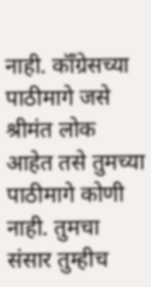नाही. कॉँग्रेसच्या पाठीमागे जसे श्रीमंत लोक आहेत तसे तुमच्या पाठीमागे कोणी नाही. तुमचा संसार तुम्हीच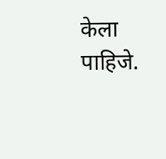केला पाहिजे.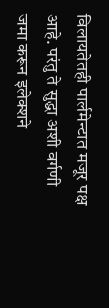विलायतेतही पार्लमेन्टात मजूर पक्ष आहे. परंतु ते सुद्धा अशी वर्गणी जमा करून इलेक्शने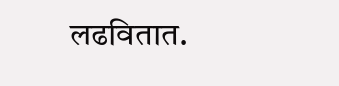लढवितात.